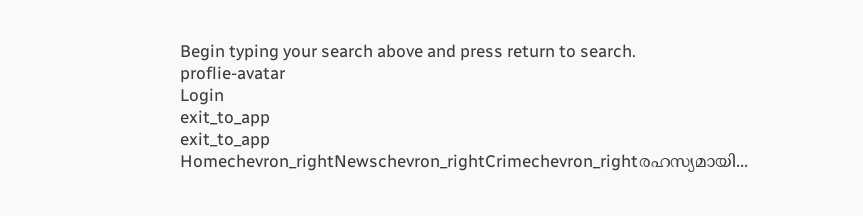Begin typing your search above and press return to search.
proflie-avatar
Login
exit_to_app
exit_to_app
Homechevron_rightNewschevron_rightCrimechevron_rightരഹസ്യമായി...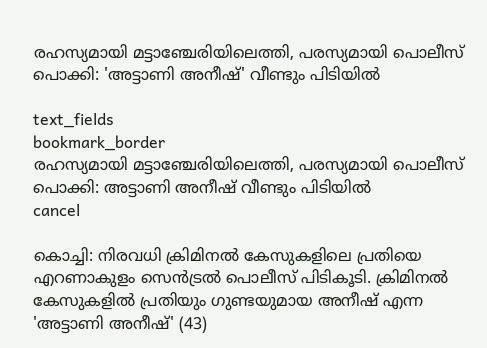രഹസ്യമായി മട്ടാഞ്ചേരിയിലെത്തി, പരസ്യമായി പൊലീസ് പൊക്കി: 'അട്ടാണി അനീഷ്' വീണ്ടും പിടിയിൽ

text_fields
bookmark_border
രഹസ്യമായി മട്ടാഞ്ചേരിയിലെത്തി, പരസ്യമായി പൊലീസ് പൊക്കി: അട്ടാണി അനീഷ് വീണ്ടും പിടിയിൽ
cancel

കൊച്ചി: നിരവധി ക്രിമിനൽ കേസുകളിലെ പ്രതിയെ എറണാകുളം സെൻട്രൽ പൊലീസ് പിടികൂടി. ക്രിമിനൽ കേസുകളിൽ പ്രതിയും ഗുണ്ടയുമായ അനീഷ് എന്ന 'അട്ടാണി അനീഷ്' (43)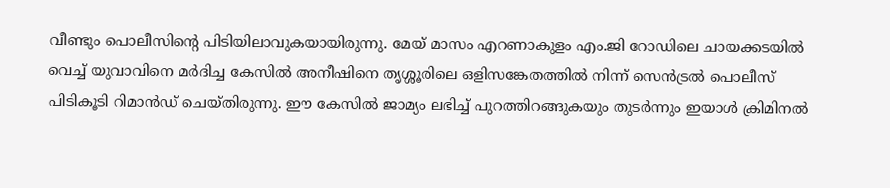വീണ്ടും പൊലീസിന്റെ പിടിയിലാവുകയായിരുന്നു. മേയ് മാസം എറണാകുളം എം.ജി റോഡിലെ ചായക്കടയിൽ വെച്ച് യുവാവിനെ മർദിച്ച കേസിൽ അനീഷിനെ തൃശ്ശൂരിലെ ഒളിസങ്കേതത്തിൽ നിന്ന് സെൻട്രൽ പൊലീസ് പിടികൂടി റിമാൻഡ് ചെയ്തിരുന്നു. ഈ കേസിൽ ജാമ്യം ലഭിച്ച് പുറത്തിറങ്ങുകയും തുടർന്നും ഇയാൾ ക്രിമിനൽ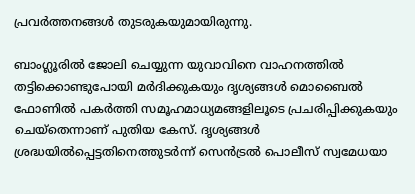പ്രവർത്തനങ്ങൾ തുടരുകയുമായിരുന്നു.

ബാംഗ്ലൂരിൽ ജോലി ചെയ്യുന്ന യുവാവിനെ വാഹനത്തിൽ തട്ടിക്കൊണ്ടുപോയി മർദിക്കുകയും ദൃശ്യങ്ങൾ മൊബൈൽ ഫോണിൽ പകർത്തി സമൂഹമാധ്യമങ്ങളിലൂടെ പ്രചരിപ്പിക്കുകയും ചെയ്തെന്നാണ് പുതിയ കേസ്. ദൃശ്യങ്ങൾ ശ്രദ്ധയിൽപ്പെട്ടതിനെത്തുടർന്ന് സെൻട്രൽ പൊലീസ് സ്വമേധയാ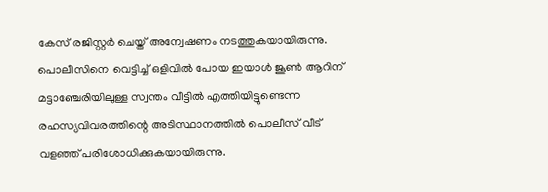കേസ് രജിസ്റ്റർ ചെയ്ത് അന്വേഷണം നടത്തുകയായിരുന്നു. പൊലീസിനെ വെട്ടിച്ച് ഒളിവിൽ പോയ ഇയാൾ ജൂൺ ആറിന് മട്ടാഞ്ചേരിയിലുള്ള സ്വന്തം വീട്ടിൽ എത്തിയിട്ടുണ്ടെന്ന രഹസ്യവിവരത്തിന്റെ അടിസ്ഥാനത്തിൽ പൊലീസ് വീട് വളഞ്ഞ് പരിശോധിക്കുകയായിരുന്നു.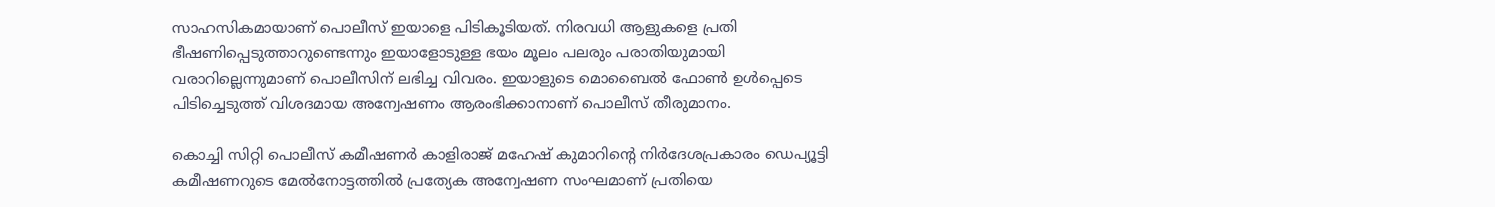സാഹസികമായാണ് പൊലീസ് ഇയാളെ പിടികൂടിയത്. നിരവധി ആളുകളെ പ്രതി ഭീഷണിപ്പെടുത്താറുണ്ടെന്നും ഇയാളോടുള്ള ഭയം മൂലം പലരും പരാതിയുമായി വരാറില്ലെന്നുമാണ് പൊലീസിന് ലഭിച്ച വിവരം. ഇയാളുടെ മൊബൈൽ ഫോൺ ഉൾപ്പെടെ പിടിച്ചെടുത്ത് വിശദമായ അന്വേഷണം ആരംഭിക്കാനാണ് പൊലീസ് തീരുമാനം.

കൊച്ചി സിറ്റി പൊലീസ് കമീഷണർ കാളിരാജ് മഹേഷ് കുമാറിന്റെ നിർദേശപ്രകാരം ഡെപ്യൂട്ടി കമീഷണറുടെ മേൽനോട്ടത്തിൽ പ്രത്യേക അന്വേഷണ സംഘമാണ് പ്രതിയെ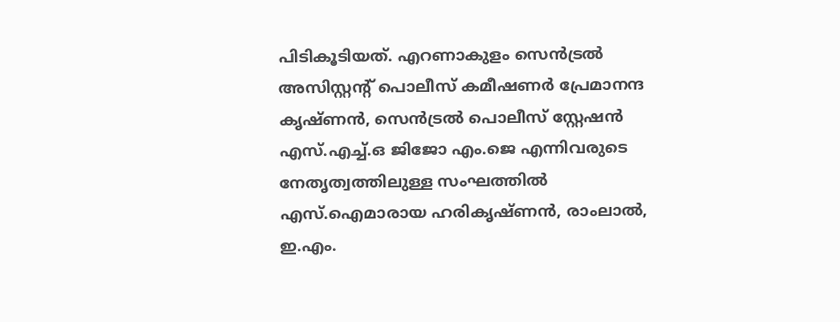പിടികൂടിയത്. എറണാകുളം സെൻട്രൽ അസിസ്റ്റന്റ് പൊലീസ് കമീഷണർ പ്രേമാനന്ദ കൃഷ്ണൻ, സെൻട്രൽ പൊലീസ് സ്റ്റേഷൻ എസ്.എച്ച്.ഒ ജിജോ എം.ജെ എന്നിവരുടെ നേതൃത്വത്തിലുള്ള സംഘത്തിൽ എസ്.ഐമാരായ ഹരികൃഷ്ണൻ, രാംലാൽ, ഇ.എം.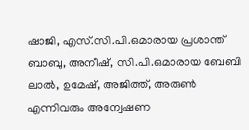ഷാജി, എസ്.സി.പി.ഒമാരായ പ്രശാന്ത് ബാബു, അനീഷ്, സി.പി.ഒമാരായ ബേബി ലാൽ, ഉമേഷ്, അജിത്ത്, അരുൺ എന്നിവരും അന്വേഷണ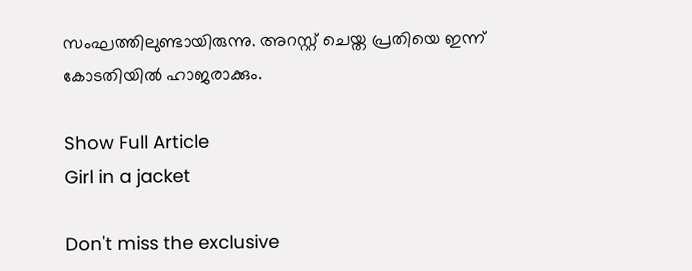സംഘത്തിലുണ്ടായിരുന്നു. അറസ്റ്റ് ചെയ്ത പ്രതിയെ ഇന്ന് കോടതിയിൽ ഹാജരാക്കും.

Show Full Article
Girl in a jacket

Don't miss the exclusive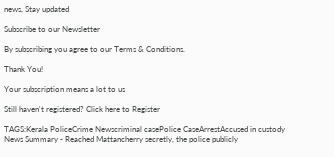news, Stay updated

Subscribe to our Newsletter

By subscribing you agree to our Terms & Conditions.

Thank You!

Your subscription means a lot to us

Still haven't registered? Click here to Register

TAGS:Kerala PoliceCrime Newscriminal casePolice CaseArrestAccused in custody
News Summary - Reached Mattancherry secretly, the police publicly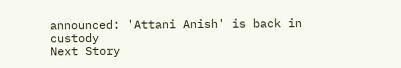announced: 'Attani Anish' is back in custody
Next Story